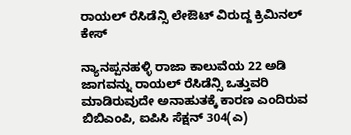ರಾಯಲ್ ರೆಸಿಡೆನ್ಸಿ ಲೇಔಟ್ ವಿರುದ್ದ ಕ್ರಿಮಿನಲ್ ಕೇಸ್

ನ್ಯಾನಪ್ಪನಹಳ್ಳಿ ರಾಜಾ ಕಾಲುವೆಯ 22 ಅಡಿ ಜಾಗವನ್ನು ರಾಯಲ್ ರೆಸಿಡೆನ್ಸಿ ಒತ್ತುವರಿ ಮಾಡಿರುವುದೇ ಅನಾಹುತಕ್ಕೆ ಕಾರಣ ಎಂದಿರುವ ಬಿಬಿಎಂಪಿ, ಐಪಿಸಿ ಸೆಕ್ಷನ್ 304(ಎ)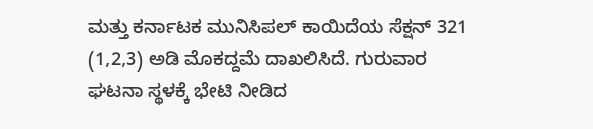ಮತ್ತು ಕರ್ನಾಟಕ ಮುನಿಸಿಪಲ್ ಕಾಯಿದೆಯ ಸೆಕ್ಷನ್ 321 (1,2,3) ಅಡಿ ಮೊಕದ್ದಮೆ ದಾಖಲಿಸಿದೆ. ಗುರುವಾರ ಘಟನಾ ಸ್ಥಳಕ್ಕೆ ಭೇಟಿ ನೀಡಿದ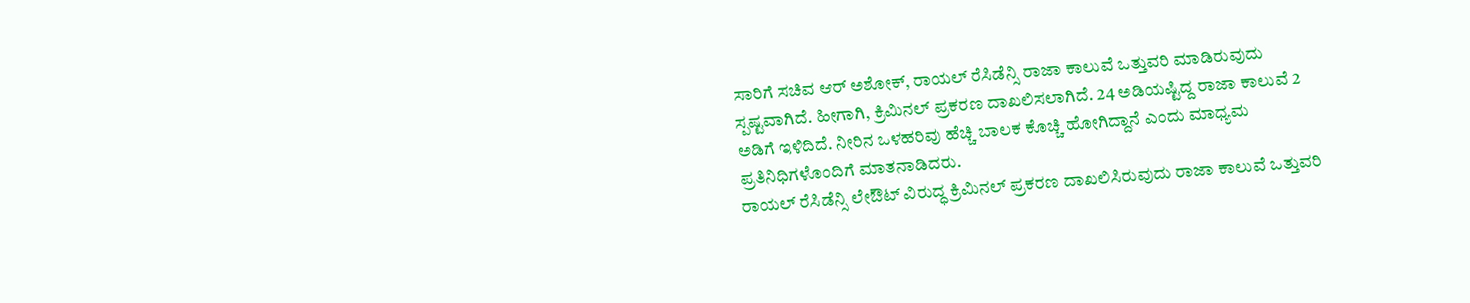ಸಾರಿಗೆ ಸಚಿವ ಆರ್ ಅಶೋಕ್, ರಾಯಲ್ ರೆಸಿಡೆನ್ಸಿ ರಾಜಾ ಕಾಲುವೆ ಒತ್ತುವರಿ ಮಾಡಿರುವುದು ಸ್ಪಷ್ಟವಾಗಿದೆ. ಹೀಗಾಗಿ, ಕ್ರಿಮಿನಲ್ ಪ್ರಕರಣ ದಾಖಲಿಸಲಾಗಿದೆ. 24 ಅಡಿಯಷ್ಟಿದ್ದ ರಾಜಾ ಕಾಲುವೆ 2 ಅಡಿಗೆ ಇಳಿದಿದೆ. ನೀರಿನ ಒಳಹರಿವು ಹೆಚ್ಚಿ ಬಾಲಕ ಕೊಚ್ಚಿ ಹೋಗಿದ್ದಾನೆ ಎಂದು ಮಾಧ್ಯಮ ಪ್ರತಿನಿಧಿಗಳೊಂದಿಗೆ ಮಾತನಾಡಿದರು.
ರಾಯಲ್ ರೆಸಿಡೆನ್ಸಿ ಲೇಔಟ್ ವಿರುದ್ಧ ಕ್ರಿಮಿನಲ್ ಪ್ರಕರಣ ದಾಖಲಿಸಿರುವುದು ರಾಜಾ ಕಾಲುವೆ ಒತ್ತುವರಿ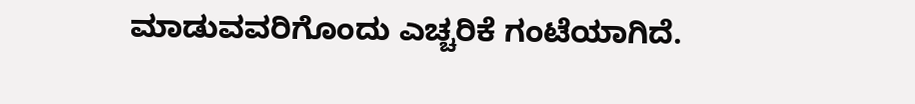ಮಾಡುವವರಿಗೊಂದು ಎಚ್ಚರಿಕೆ ಗಂಟೆಯಾಗಿದೆ.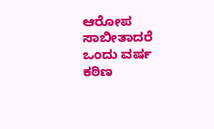ಆರೋಪ ಸಾಬೀತಾದರೆ ಒಂದು ವರ್ಷ ಕಠಿಣ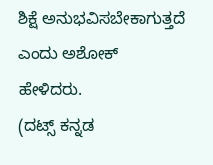ಶಿಕ್ಷೆ ಅನುಭವಿಸಬೇಕಾಗುತ್ತದೆ ಎಂದು ಅಶೋಕ್ ಹೇಳಿದರು.
(ದಟ್ಸ್ ಕನ್ನಡ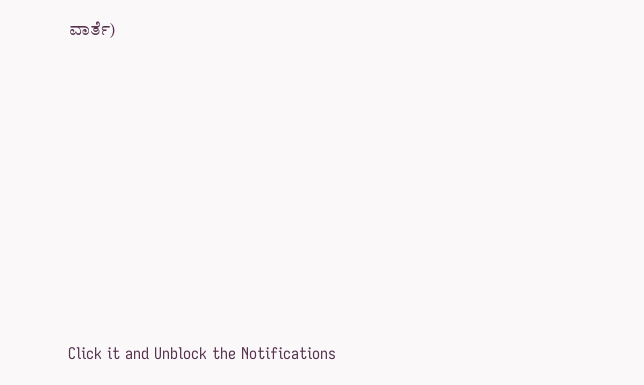ವಾರ್ತೆ)











Click it and Unblock the Notifications